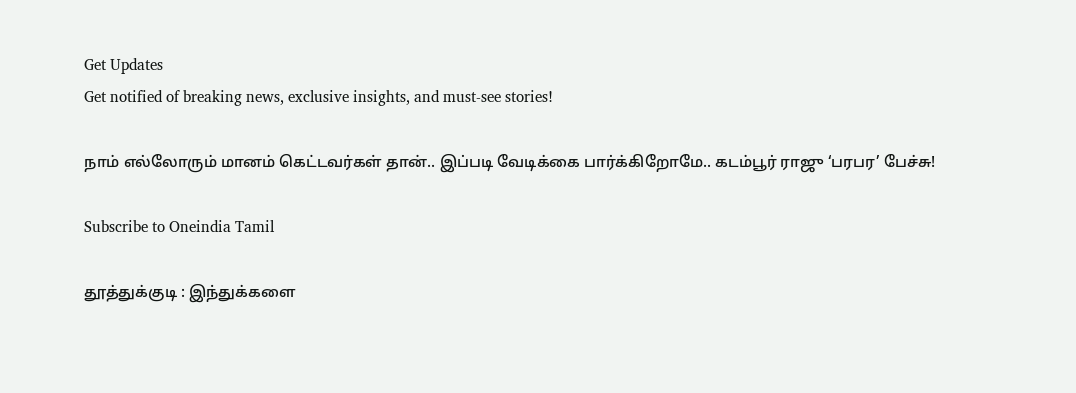Get Updates
Get notified of breaking news, exclusive insights, and must-see stories!

நாம் எல்லோரும் மானம் கெட்டவர்கள் தான்.. இப்படி வேடிக்கை பார்க்கிறோமே.. கடம்பூர் ராஜு ‘பரபர’ பேச்சு!

Subscribe to Oneindia Tamil

தூத்துக்குடி : இந்துக்களை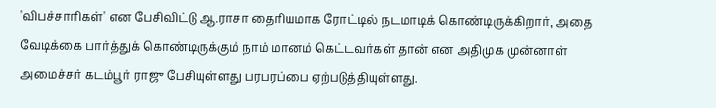'விபச்சாரிகள்' என பேசிவிட்டு ஆ.ராசா தைரியமாக ரோட்டில் நடமாடிக் கொண்டிருக்கிறார், அதை வேடிக்கை பார்த்துக் கொண்டிருக்கும் நாம் மானம் கெட்டவர்கள் தான் என அதிமுக முன்னாள் அமைச்சர் கடம்பூர் ராஜு பேசியுள்ளது பரபரப்பை ஏற்படுத்தியுள்ளது.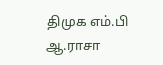திமுக எம்.பி ஆ.ராசா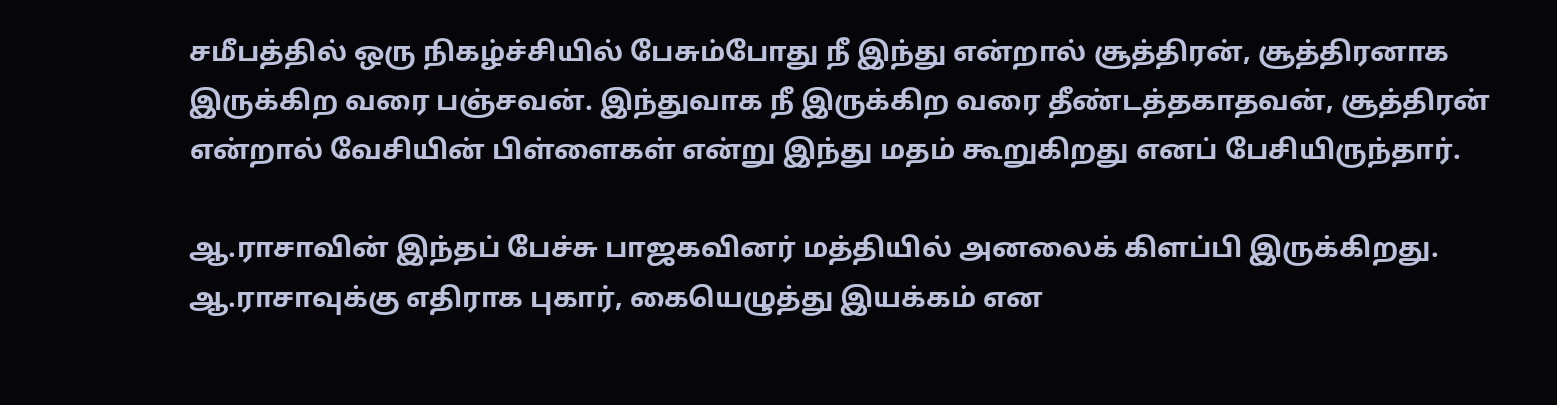சமீபத்தில் ஒரு நிகழ்ச்சியில் பேசும்போது நீ இந்து என்றால் சூத்திரன், சூத்திரனாக இருக்கிற வரை பஞ்சவன். இந்துவாக நீ இருக்கிற வரை தீண்டத்தகாதவன், சூத்திரன் என்றால் வேசியின் பிள்ளைகள் என்று இந்து மதம் கூறுகிறது எனப் பேசியிருந்தார்.

ஆ.ராசாவின் இந்தப் பேச்சு பாஜகவினர் மத்தியில் அனலைக் கிளப்பி இருக்கிறது. ஆ.ராசாவுக்கு எதிராக புகார், கையெழுத்து இயக்கம் என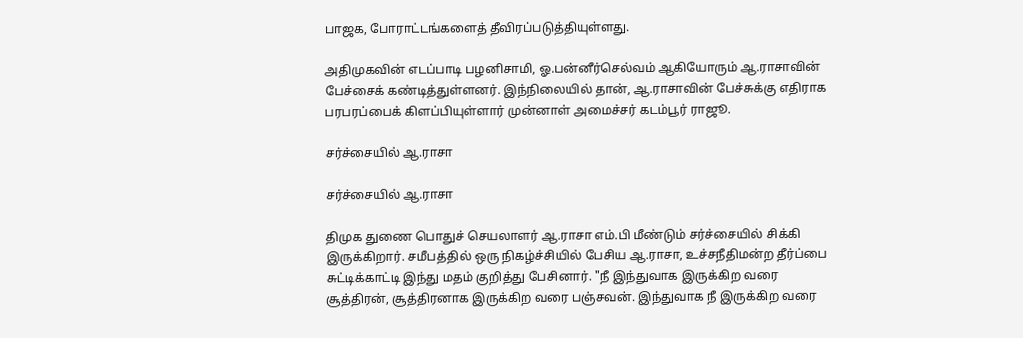பாஜக, போராட்டங்களைத் தீவிரப்படுத்தியுள்ளது.

அதிமுகவின் எடப்பாடி பழனிசாமி, ஓ.பன்னீர்செல்வம் ஆகியோரும் ஆ.ராசாவின் பேச்சைக் கண்டித்துள்ளனர். இந்நிலையில் தான், ஆ.ராசாவின் பேச்சுக்கு எதிராக பரபரப்பைக் கிளப்பியுள்ளார் முன்னாள் அமைச்சர் கடம்பூர் ராஜூ.

சர்ச்சையில் ஆ.ராசா

சர்ச்சையில் ஆ.ராசா

திமுக துணை பொதுச் செயலாளர் ஆ.ராசா எம்.பி மீண்டும் சர்ச்சையில் சிக்கி இருக்கிறார். சமீபத்தில் ஒரு நிகழ்ச்சியில் பேசிய ஆ.ராசா, உச்சநீதிமன்ற தீர்ப்பை சுட்டிக்காட்டி இந்து மதம் குறித்து பேசினார். "நீ இந்துவாக இருக்கிற வரை சூத்திரன், சூத்திரனாக இருக்கிற வரை பஞ்சவன். இந்துவாக நீ இருக்கிற வரை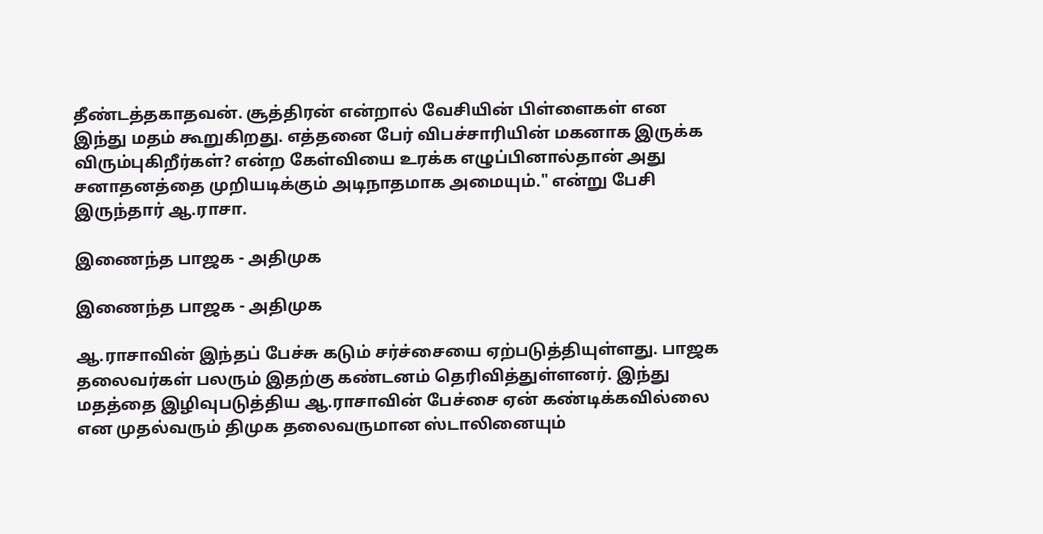தீண்டத்தகாதவன். சூத்திரன் என்றால் வேசியின் பிள்ளைகள் என இந்து மதம் கூறுகிறது. எத்தனை பேர் விபச்சாரியின் மகனாக இருக்க விரும்புகிறீர்கள்? என்ற கேள்வியை உரக்க எழுப்பினால்தான் அது சனாதனத்தை முறியடிக்கும் அடிநாதமாக அமையும்." என்று பேசி இருந்தார் ஆ.ராசா.

இணைந்த பாஜக - அதிமுக

இணைந்த பாஜக - அதிமுக

ஆ.ராசாவின் இந்தப் பேச்சு கடும் சர்ச்சையை ஏற்படுத்தியுள்ளது. பாஜக தலைவர்கள் பலரும் இதற்கு கண்டனம் தெரிவித்துள்ளனர். இந்து மதத்தை இழிவுபடுத்திய ஆ.ராசாவின் பேச்சை ஏன் கண்டிக்கவில்லை என முதல்வரும் திமுக தலைவருமான ஸ்டாலினையும்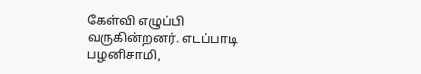கேள்வி எழுப்பி வருகின்றனர். எடப்பாடி பழனிசாமி,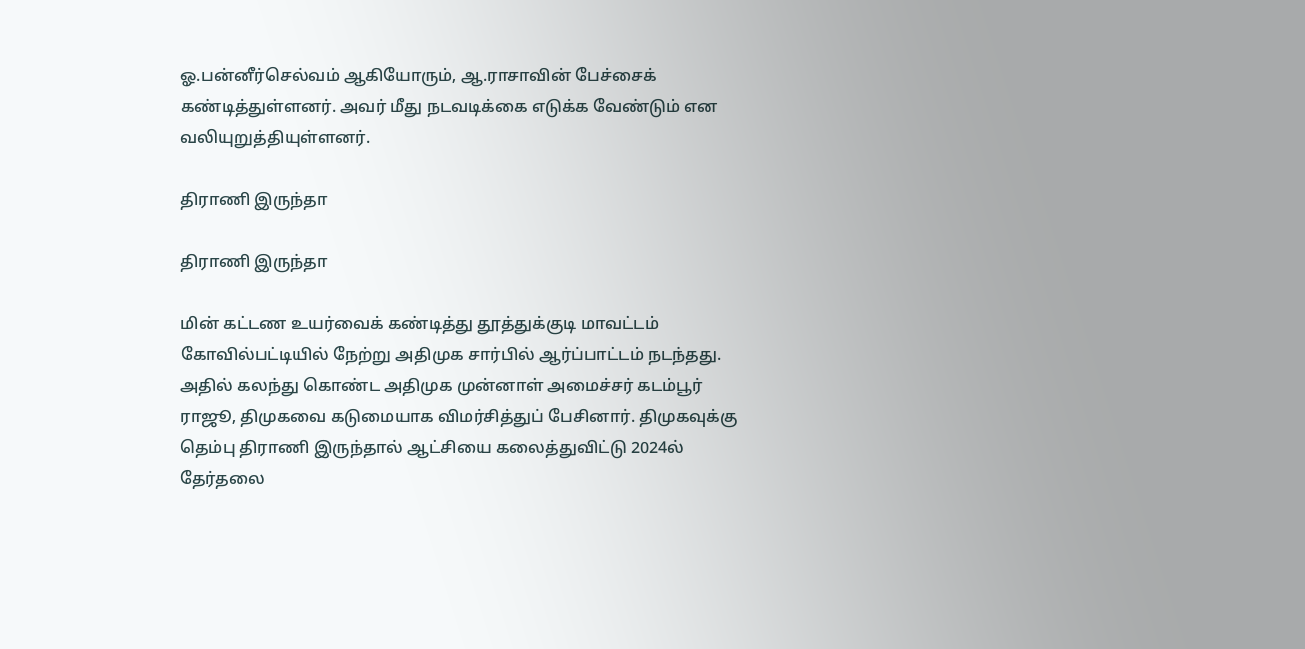ஓ.பன்னீர்செல்வம் ஆகியோரும், ஆ.ராசாவின் பேச்சைக் கண்டித்துள்ளனர். அவர் மீது நடவடிக்கை எடுக்க வேண்டும் என வலியுறுத்தியுள்ளனர்.

திராணி இருந்தா

திராணி இருந்தா

மின் கட்டண உயர்வைக் கண்டித்து தூத்துக்குடி மாவட்டம் கோவில்பட்டியில் நேற்று அதிமுக சார்பில் ஆர்ப்பாட்டம் நடந்தது. அதில் கலந்து கொண்ட அதிமுக முன்னாள் அமைச்சர் கடம்பூர் ராஜூ, திமுகவை கடுமையாக விமர்சித்துப் பேசினார். திமுகவுக்கு தெம்பு திராணி இருந்தால் ஆட்சியை கலைத்துவிட்டு 2024ல் தேர்தலை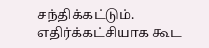சந்திக்கட்டும். எதிர்க்கட்சியாக கூட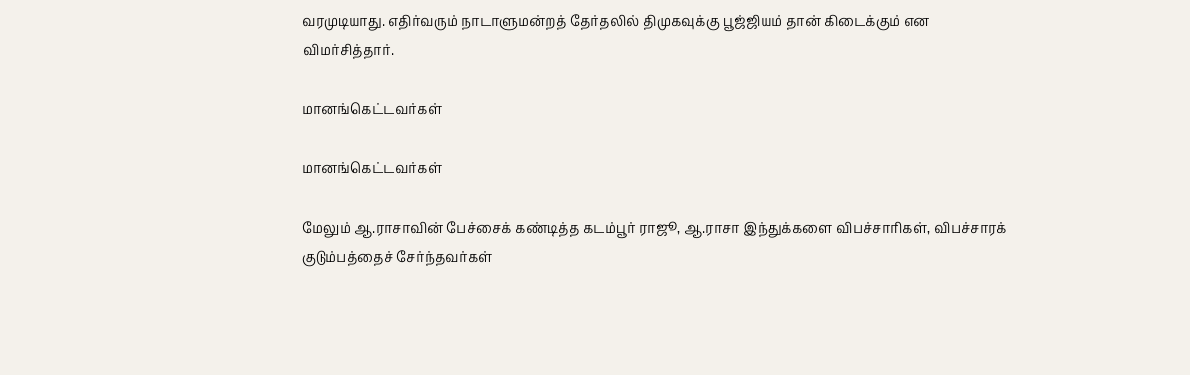வரமுடியாது. எதிர்வரும் நாடாளுமன்றத் தேர்தலில் திமுகவுக்கு பூஜ்ஜியம் தான் கிடைக்கும் என விமர்சித்தார்.

மானங்கெட்டவர்கள்

மானங்கெட்டவர்கள்

மேலும் ஆ.ராசாவின் பேச்சைக் கண்டித்த கடம்பூர் ராஜூ, ஆ.ராசா இந்துக்களை விபச்சாரிகள், விபச்சாரக் குடும்பத்தைச் சேர்ந்தவர்கள்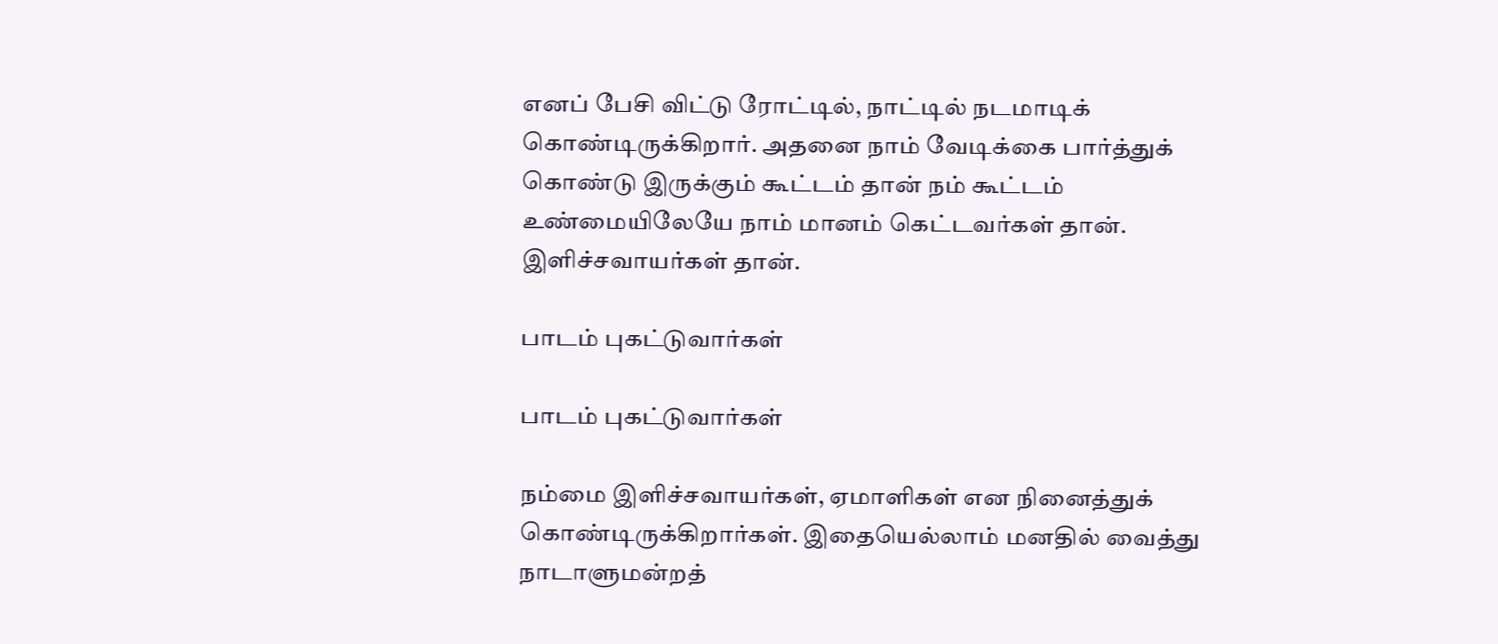எனப் பேசி விட்டு ரோட்டில், நாட்டில் நடமாடிக் கொண்டிருக்கிறார். அதனை நாம் வேடிக்கை பார்த்துக் கொண்டு இருக்கும் கூட்டம் தான் நம் கூட்டம் உண்மையிலேயே நாம் மானம் கெட்டவர்கள் தான். இளிச்சவாயர்கள் தான்.

பாடம் புகட்டுவார்கள்

பாடம் புகட்டுவார்கள்

நம்மை இளிச்சவாயர்கள், ஏமாளிகள் என நினைத்துக் கொண்டிருக்கிறார்கள். இதையெல்லாம் மனதில் வைத்து நாடாளுமன்றத்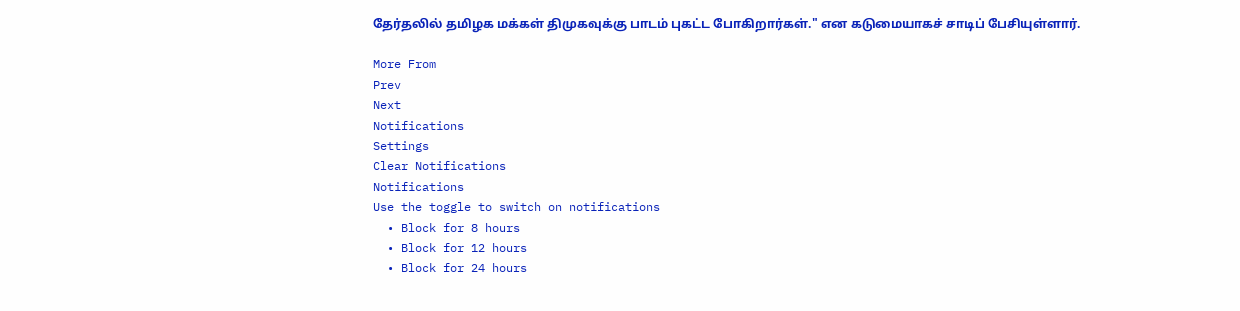தேர்தலில் தமிழக மக்கள் திமுகவுக்கு பாடம் புகட்ட போகிறார்கள்." என கடுமையாகச் சாடிப் பேசியுள்ளார்.

More From
Prev
Next
Notifications
Settings
Clear Notifications
Notifications
Use the toggle to switch on notifications
  • Block for 8 hours
  • Block for 12 hours
  • Block for 24 hours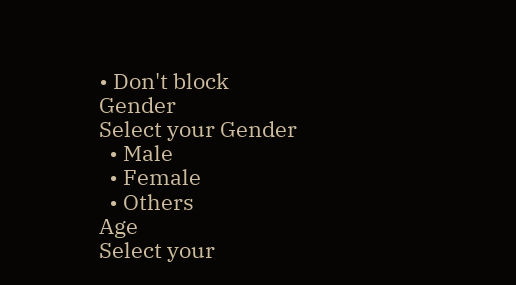• Don't block
Gender
Select your Gender
  • Male
  • Female
  • Others
Age
Select your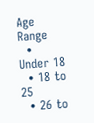Age Range
  • Under 18
  • 18 to 25
  • 26 to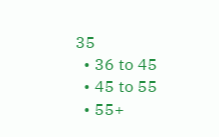35
  • 36 to 45
  • 45 to 55
  • 55+